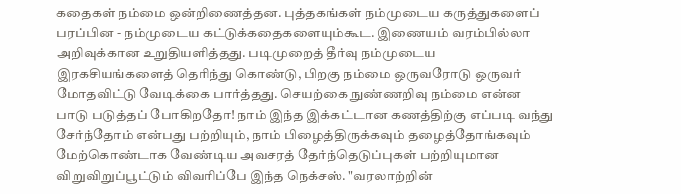கதைகள் நம்மை ஒன்றிணைத்தன. புத்தகங்கள் நம்முடைய கருத்துகளைப் பரப்பின - நம்முடைய கட்டுக்கதைகளையும்கூட. இணையம் வரம்பில்லா அறிவுக்கான உறுதியளித்தது. படிமுறைத் தீர்வு நம்முடைய இரகசியங்களைத் தெரிந்து கொண்டு, பிறகு நம்மை ஒருவரோடு ஒருவர் மோதவிட்டு வேடிக்கை பார்த்தது. செயற்கை நுண்ணறிவு நம்மை என்ன பாடு படுத்தப் போகிறதோ! நாம் இந்த இக்கட்டான கணத்திற்கு எப்படி வந்து சேர்ந்தோம் என்பது பற்றியும், நாம் பிழைத்திருக்கவும் தழைத்தோங்கவும் மேற்கொண்டாக வேண்டிய அவசரத் தேர்ந்தெடுப்புகள் பற்றியுமான விறுவிறுப்பூட்டும் விவரிப்பே இந்த நெக்சஸ். "வரலாற்றின்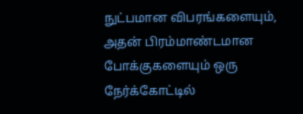நுட்பமான விபரங்களையும், அதன் பிரம்மாண்டமான போக்குகளையும் ஒரு நேர்க்கோட்டில்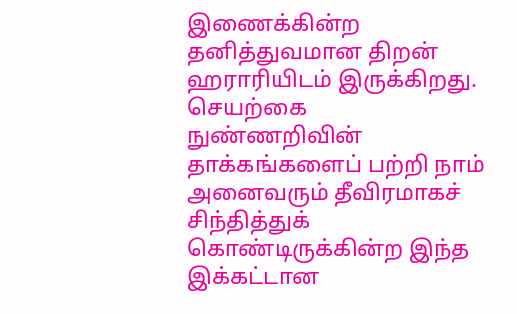இணைக்கின்ற தனித்துவமான திறன் ஹராரியிடம் இருக்கிறது. செயற்கை நுண்ணறிவின் தாக்கங்களைப் பற்றி நாம் அனைவரும் தீவிரமாகச் சிந்தித்துக் கொண்டிருக்கின்ற இந்த இக்கட்டான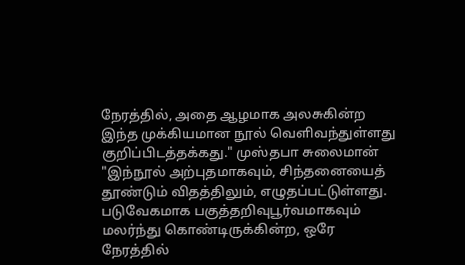நேரத்தில், அதை ஆழமாக அலசுகின்ற இந்த முக்கியமான நூல் வெளிவந்துள்ளது குறிப்பிடத்தக்கது." முஸ்தபா சுலைமான் "இந்நூல் அற்புதமாகவும், சிந்தனையைத் தூண்டும் விதத்திலும், எழுதப்பட்டுள்ளது. படுவேகமாக பகுத்தறிவுபூர்வமாகவும் மலர்ந்து கொண்டிருக்கின்ற, ஒரே நேரத்தில்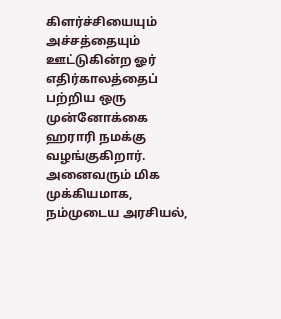கிளர்ச்சியையும் அச்சத்தையும் ஊட்டுகின்ற ஓர் எதிர்காலத்தைப் பற்றிய ஒரு முன்னோக்கை ஹராரி நமக்கு வழங்குகிறார். அனைவரும் மிக முக்கியமாக, நம்முடைய அரசியல்,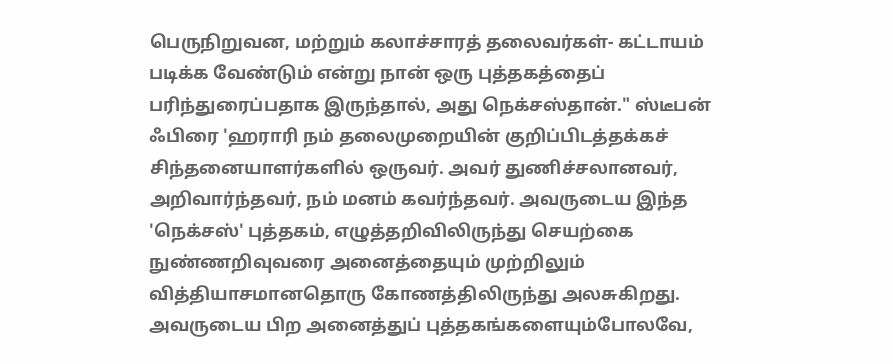பெருநிறுவன, மற்றும் கலாச்சாரத் தலைவர்கள்- கட்டாயம் படிக்க வேண்டும் என்று நான் ஒரு புத்தகத்தைப் பரிந்துரைப்பதாக இருந்தால், அது நெக்சஸ்தான்." ஸ்டீபன் ஃபிரை 'ஹராரி நம் தலைமுறையின் குறிப்பிடத்தக்கச் சிந்தனையாளர்களில் ஒருவர். அவர் துணிச்சலானவர், அறிவார்ந்தவர், நம் மனம் கவர்ந்தவர். அவருடைய இந்த 'நெக்சஸ்' புத்தகம், எழுத்தறிவிலிருந்து செயற்கை நுண்ணறிவுவரை அனைத்தையும் முற்றிலும் வித்தியாசமானதொரு கோணத்திலிருந்து அலசுகிறது. அவருடைய பிற அனைத்துப் புத்தகங்களையும்போலவே,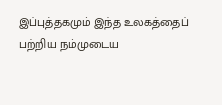இப்புத்தகமும் இந்த உலகத்தைப் பற்றிய நம்முடைய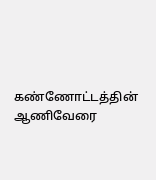கண்ணோட்டத்தின் ஆணிவேரை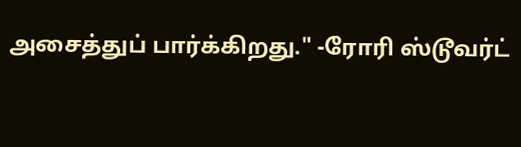அசைத்துப் பார்க்கிறது." -ரோரி ஸ்டூவர்ட்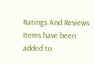Ratings And Reviews
Items have been added to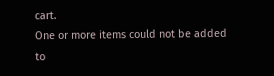cart.
One or more items could not be added to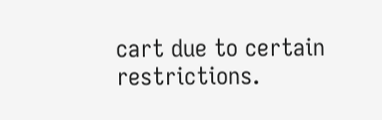cart due to certain restrictions.